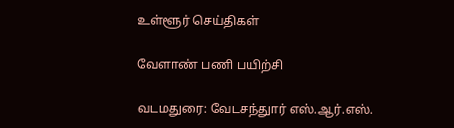உள்ளூர் செய்திகள்

வேளாண் பணி பயிற்சி

வடமதுரை: வேடசந்துார் எஸ்.ஆர்.எஸ்.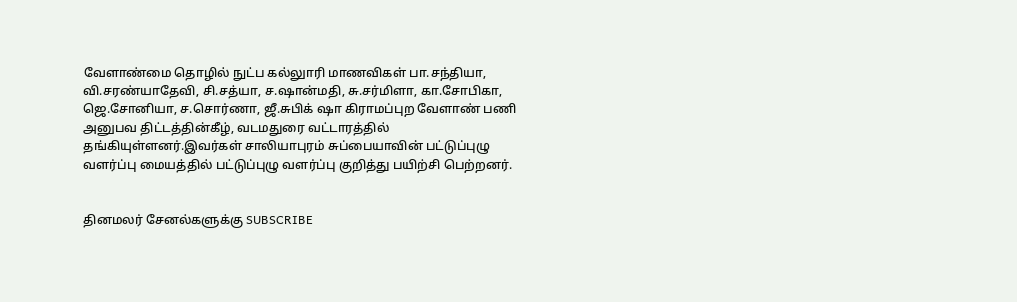வேளாண்மை தொழில் நுட்ப கல்லுாரி மாணவிகள் பா.சந்தியா, வி.சரண்யாதேவி, சி.சத்யா, ச.ஷான்மதி, சு.சர்மிளா, கா.சோபிகா, ஜெ.சோனியா, ச.சொர்ணா, ஜீ.சுபிக் ஷா கிராமப்புற வேளாண் பணி அனுபவ திட்டத்தின்கீழ், வடமதுரை வட்டாரத்தில் தங்கியுள்ளனர்.இவர்கள் சாலியாபுரம் சுப்பையாவின் பட்டுப்புழு வளர்ப்பு மையத்தில் பட்டுப்புழு வளர்ப்பு குறித்து பயிற்சி பெற்றனர்.


தினமலர் சேனல்களுக்கு SUBSCRIBE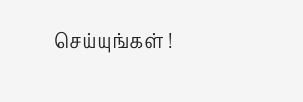செய்யுங்கள் !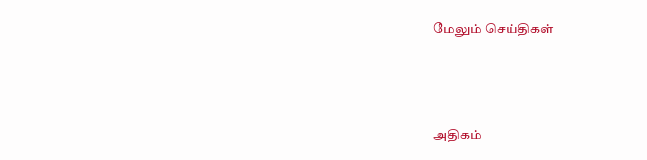மேலும் செய்திகள்



அதிகம்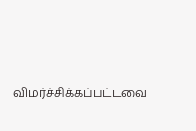விமர்ச்சிக்கப்பட்டவை